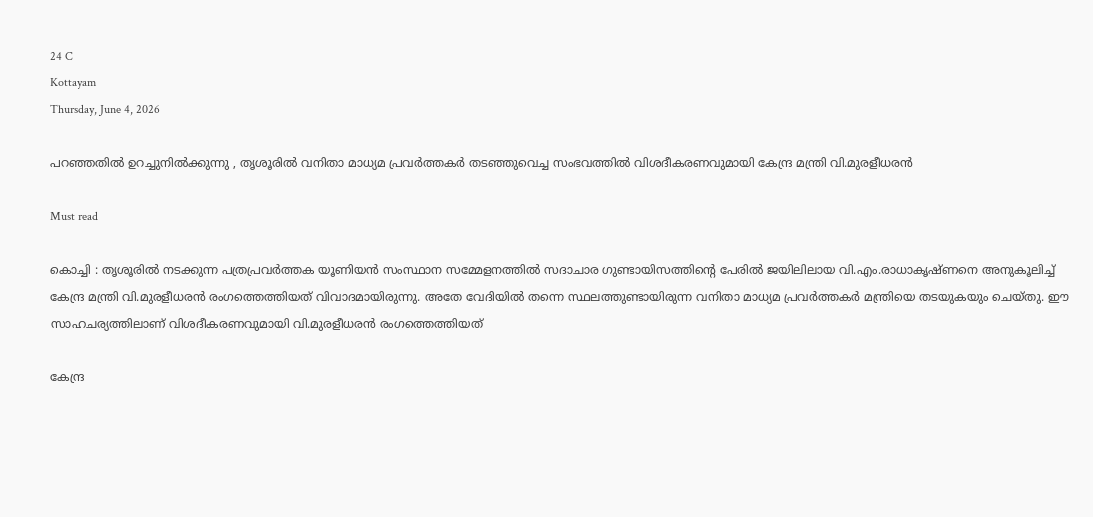24 C
Kottayam
Thursday, June 4, 2026

പറഞ്ഞതിൽ ഉറച്ചുനിൽക്കുന്നു , തൃശൂരിൽ വനിതാ മാധ്യമ പ്രവർത്തകർ തടഞ്ഞുവെച്ച സംഭവത്തിൽ വിശദീകരണവുമായി കേന്ദ്ര മന്ത്രി വി.മുരളീധരൻ

Must read

കൊച്ചി : തൃശൂരിൽ നടക്കുന്ന പത്രപ്രവർത്തക യൂണിയൻ സംസ്ഥാന സമ്മേളനത്തിൽ സദാചാര ഗുണ്ടായിസത്തിന്റെ പേരിൽ ജയിലിലായ വി.എം.രാധാകൃഷ്ണനെ അനുകൂലിച്ച് കേന്ദ്ര മന്ത്രി വി.മുരളീധരൻ രംഗത്തെത്തിയത് വിവാദമായിരുന്നു. അതേ വേദിയിൽ തന്നെ സ്ഥലത്തുണ്ടായിരുന്ന വനിതാ മാധ്യമ പ്രവർത്തകർ മന്ത്രിയെ തടയുകയും ചെയ്തു. ഈ സാഹചര്യത്തിലാണ് വിശദീകരണവുമായി വി.മുരളീധരൻ രംഗത്തെത്തിയത്

കേന്ദ്ര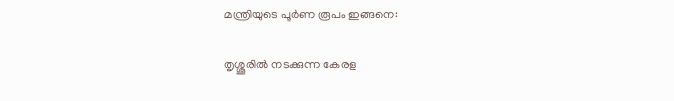മന്ത്രിയുടെ പൂർണ രൂപം ഇങ്ങനെ:

തൃശ്ശൂരിൽ നടക്കുന്ന കേരള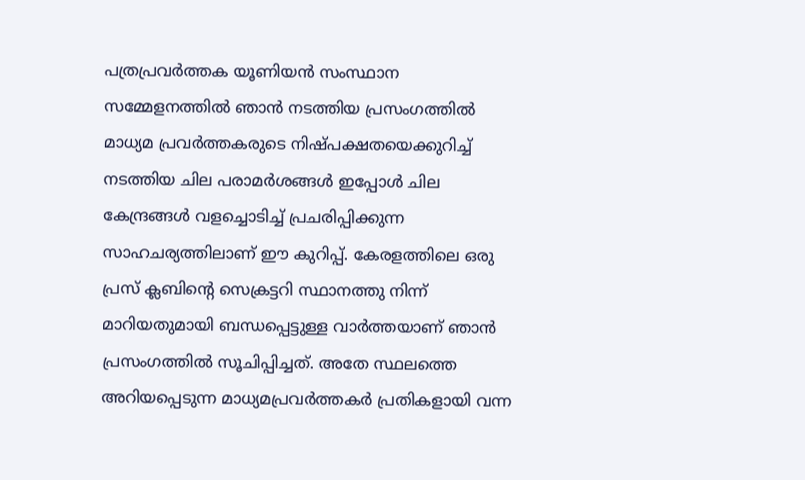പത്രപ്രവർത്തക യൂണിയൻ സംസ്ഥാന സമ്മേളനത്തിൽ ഞാൻ നടത്തിയ പ്രസംഗത്തിൽ മാധ്യമ പ്രവർത്തകരുടെ നിഷ്പക്ഷതയെക്കുറിച്ച് നടത്തിയ ചില പരാമർശങ്ങൾ ഇപ്പോൾ ചില കേന്ദ്രങ്ങൾ വളച്ചൊടിച്ച് പ്രചരിപ്പിക്കുന്ന സാഹചര്യത്തിലാണ് ഈ കുറിപ്പ്. കേരളത്തിലെ ഒരു പ്രസ് ക്ലബിന്റെ സെക്രട്ടറി സ്ഥാനത്തു നിന്ന് മാറിയതുമായി ബന്ധപ്പെട്ടുള്ള വാർത്തയാണ് ഞാൻ പ്രസംഗത്തിൽ സൂചിപ്പിച്ചത്. അതേ സ്ഥലത്തെ അറിയപ്പെടുന്ന മാധ്യമപ്രവര്‍ത്തകര്‍ പ്രതികളായി വന്ന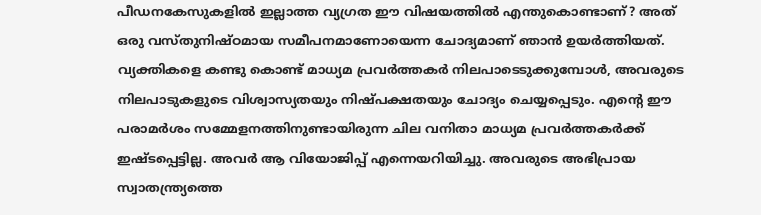പീഡനകേസുകളിൽ ഇല്ലാത്ത വ്യഗ്രത ഈ വിഷയത്തിൽ എന്തുകൊണ്ടാണ്? അത് ഒരു വസ്തുനിഷ്ഠമായ സമീപനമാണോയെന്ന ചോദ്യമാണ് ഞാൻ ഉയർത്തിയത്. വ്യക്തികളെ കണ്ടു കൊണ്ട് മാധ്യമ പ്രവർത്തകർ നിലപാടെടുക്കുമ്പോൾ, അവരുടെ നിലപാടുകളുടെ വിശ്വാസ്യതയും നിഷ്പക്ഷതയും ചോദ്യം ചെയ്യപ്പെടും. എന്റെ ഈ പരാമർശം സമ്മേളനത്തിനുണ്ടായിരുന്ന ചില വനിതാ മാധ്യമ പ്രവർത്തകർക്ക് ഇഷ്ടപ്പെട്ടില്ല. അവർ ആ വിയോജിപ്പ് എന്നെയറിയിച്ചു. അവരുടെ അഭിപ്രായ സ്വാതന്ത്ര്യത്തെ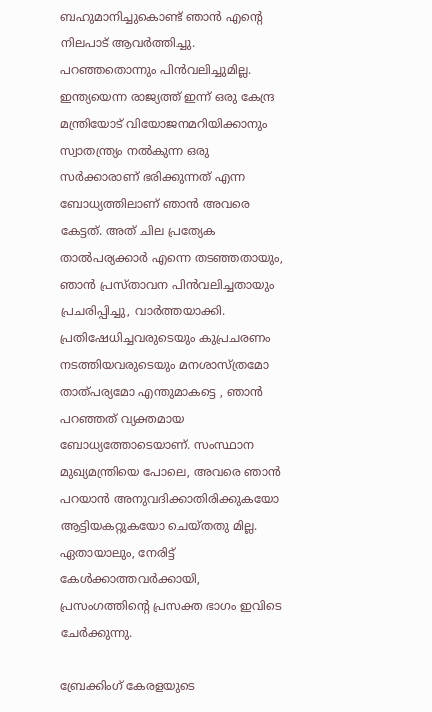ബഹുമാനിച്ചുകൊണ്ട് ഞാൻ എന്റെ നിലപാട് ആവർത്തിച്ചു. പറഞ്ഞതൊന്നും പിൻവലിച്ചുമില്ല. ഇന്ത്യയെന്ന രാജ്യത്ത് ഇന്ന് ഒരു കേന്ദ്ര മന്ത്രിയോട് വിയോജനമറിയിക്കാനും സ്വാതന്ത്ര്യം നൽകുന്ന ഒരു സർക്കാരാണ് ഭരിക്കുന്നത് എന്ന ബോധ്യത്തിലാണ് ഞാൻ അവരെ കേട്ടത്. അത് ചില പ്രത്യേക താൽപര്യക്കാർ എന്നെ തടഞ്ഞതായും, ഞാൻ പ്രസ്താവന പിൻവലിച്ചതായും പ്രചരിപ്പിച്ചു, വാർത്തയാക്കി. പ്രതിഷേധിച്ചവരുടെയും കുപ്രചരണം നടത്തിയവരുടെയും മനശാസ്ത്രമോ താത്പര്യമോ എന്തുമാകട്ടെ , ഞാൻ പറഞ്ഞത് വ്യക്തമായ ബോധ്യത്തോടെയാണ്. സംസ്ഥാന മുഖ്യമന്ത്രിയെ പോലെ, അവരെ ഞാൻ പറയാൻ അനുവദിക്കാതിരിക്കുകയോ ആട്ടിയകറ്റുകയോ ചെയ്തതു മില്ല. ഏതായാലും, നേരിട്ട് കേൾക്കാത്തവർക്കായി, പ്രസംഗത്തിന്റെ പ്രസക്ത ഭാഗം ഇവിടെ ചേർക്കുന്നു.

ബ്രേക്കിംഗ് കേരളയുടെ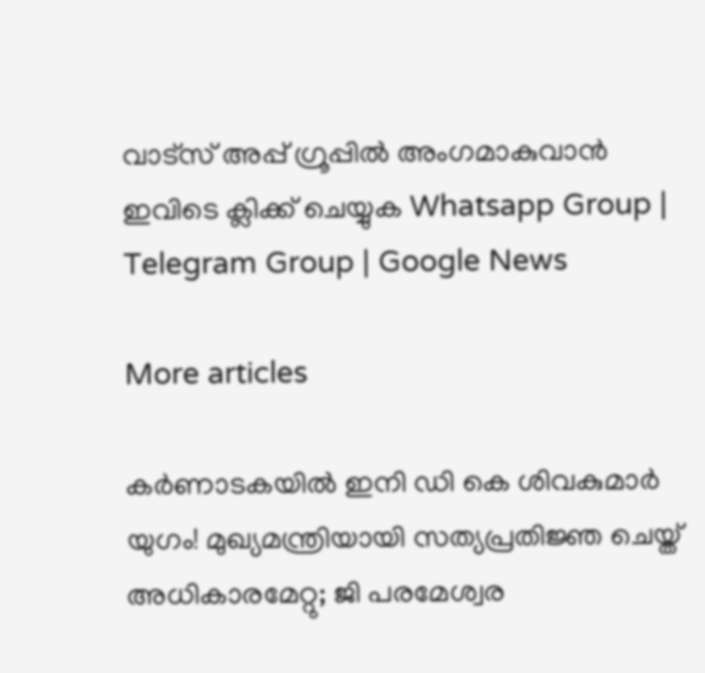വാട്സ് അപ്പ് ഗ്രൂപ്പിൽ അംഗമാകുവാൻ ഇവിടെ ക്ലിക്ക് ചെയ്യുക Whatsapp Group | Telegram Group | Google News

More articles

കര്‍ണാടകയില്‍ ഇനി ഡി കെ ശിവകുമാര്‍ യുഗം! മുഖ്യമന്ത്രിയായി സത്യപ്രതിജ്ഞ ചെയ്ത് അധികാരമേറ്റു; ജി പരമേശ്വര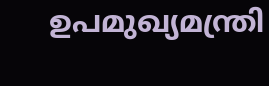ഉപമുഖ്യമന്ത്രി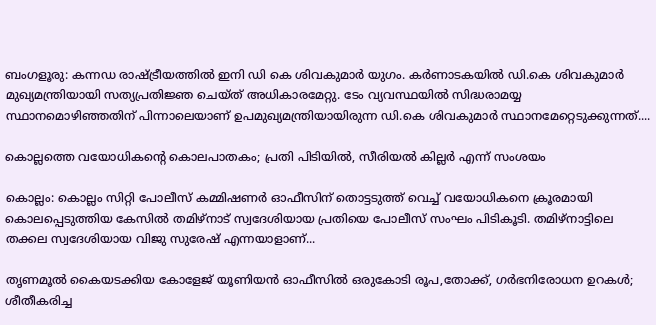ബംഗളൂരു: കന്നഡ രാഷ്ട്രീയത്തില്‍ ഇനി ഡി കെ ശിവകുമാര്‍ യുഗം. കര്‍ണാടകയില്‍ ഡി.കെ ശിവകുമാര്‍ മുഖ്യമന്ത്രിയായി സത്യപ്രതിജ്ഞ ചെയ്ത് അധികാരമേറ്റു. ടേം വ്യവസ്ഥയില്‍ സിദ്ധരാമയ്യ സ്ഥാനമൊഴിഞ്ഞതിന് പിന്നാലെയാണ് ഉപമുഖ്യമന്ത്രിയായിരുന്ന ഡി.കെ ശിവകുമാര്‍ സ്ഥാനമേറ്റെടുക്കുന്നത്....

കൊല്ലത്തെ വയോധികന്റെ കൊലപാതകം; പ്രതി പിടിയിൽ, സീരിയൽ കില്ലർ എന്ന് സംശയം

കൊല്ലം: കൊല്ലം സിറ്റി പോലീസ് കമ്മിഷണർ ഓഫീസിന് തൊട്ടടുത്ത് വെച്ച് വയോധികനെ ക്രൂരമായി കൊലപ്പെടുത്തിയ കേസിൽ തമിഴ്‌നാട് സ്വദേശിയായ പ്രതിയെ പോലീസ് സംഘം പിടികൂടി. തമിഴ്‌നാട്ടിലെ തക്കല സ്വദേശിയായ വിജു സുരേഷ് എന്നയാളാണ്...

തൃണമൂൽ കൈയടക്കിയ കോളേജ് യൂണിയൻ ഓഫീസിൽ ഒരുകോടി രൂപ,തോക്ക്, ഗർഭനിരോധന ഉറകൾ; ശീതീകരിച്ച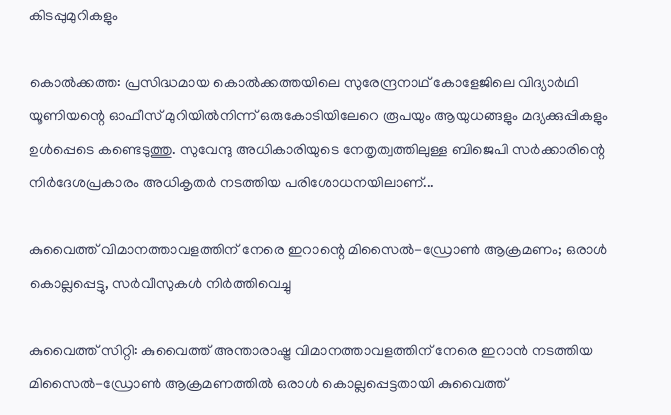കിടപ്പുമുറികളും

കൊൽക്കത്ത: പ്രസിദ്ധമായ കൊൽക്കത്തയിലെ സുരേന്ദ്രനാഥ് കോളേജിലെ വിദ്യാർഥി യൂണിയന്റെ ഓഫീസ് മുറിയിൽനിന്ന് ഒരുകോടിയിലേറെ രൂപയും ആയുധങ്ങളും മദ്യക്കുപ്പികളും ഉൾപ്പെടെ കണ്ടെടുത്തു. സുവേന്ദു അധികാരിയുടെ നേതൃത്വത്തിലുള്ള ബിജെപി സർക്കാരിന്റെ നിർദേശപ്രകാരം അധികൃതർ നടത്തിയ പരിശോധനയിലാണ്...

കുവൈത്ത് വിമാനത്താവളത്തിന് നേരെ ഇറാന്റെ മിസൈൽ-ഡ്രോൺ ആക്രമണം; ഒരാൾ കൊല്ലപ്പെട്ടു, സർവീസുകൾ നിർത്തിവെച്ചു

കുവൈത്ത് സിറ്റി: കുവൈത്ത് അന്താരാഷ്ട്ര വിമാനത്താവളത്തിന് നേരെ ഇറാൻ നടത്തിയ മിസൈൽ-ഡ്രോൺ ആക്രമണത്തിൽ ഒരാൾ കൊല്ലപ്പെട്ടതായി കുവൈത്ത്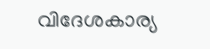വിദേശകാര്യ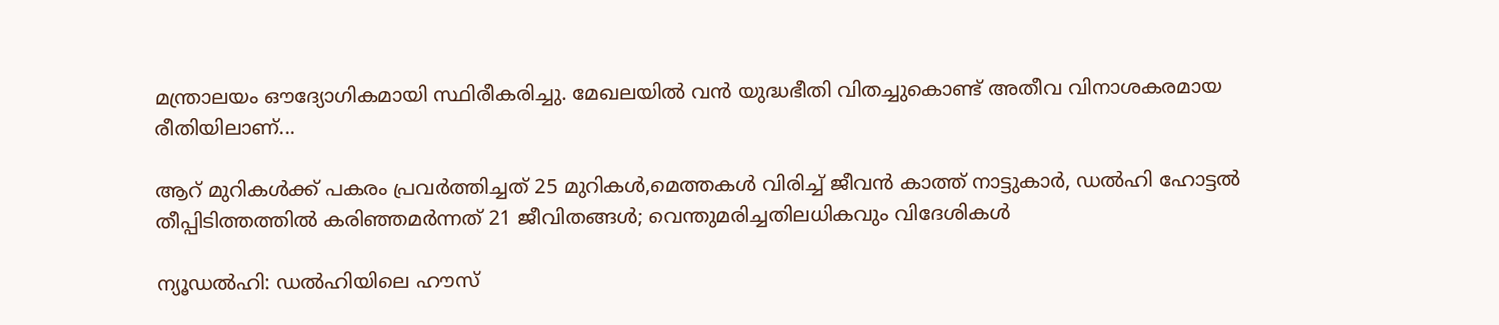മന്ത്രാലയം ഔദ്യോഗികമായി സ്ഥിരീകരിച്ചു. മേഖലയിൽ വൻ യുദ്ധഭീതി വിതച്ചുകൊണ്ട് അതീവ വിനാശകരമായ രീതിയിലാണ്...

ആറ് മുറികൾക്ക് പകരം പ്രവർത്തിച്ചത് 25 മുറികൾ,മെത്തകൾ വിരിച്ച് ജീവൻ കാത്ത്‌ നാട്ടുകാർ, ഡൽഹി ഹോട്ടൽ തീപ്പിടിത്തത്തിൽ കരിഞ്ഞമർന്നത് 21 ജീവിതങ്ങൾ; വെന്തുമരിച്ചതിലധികവും വിദേശികൾ

ന്യൂഡൽഹി: ഡൽഹിയിലെ ഹൗസ്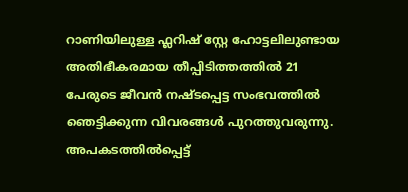റാണിയിലുള്ള ഫ്ലറിഷ് സ്റ്റേ ഹോട്ടലിലുണ്ടായ അതിഭീകരമായ തീപ്പിടിത്തത്തിൽ 21 പേരുടെ ജീവൻ നഷ്ടപ്പെട്ട സംഭവത്തിൽ ഞെട്ടിക്കുന്ന വിവരങ്ങൾ പുറത്തുവരുന്നു. അപകടത്തിൽപ്പെട്ട്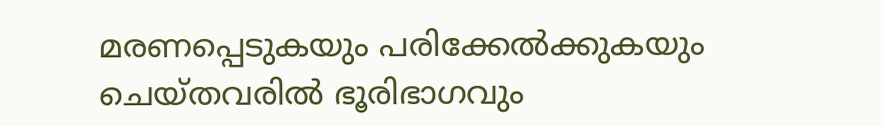മരണപ്പെടുകയും പരിക്കേൽക്കുകയും ചെയ്തവരിൽ ഭൂരിഭാഗവും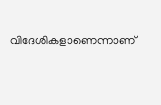വിദേശികളാണെന്നാണ്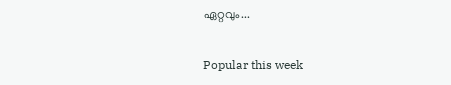ഏറ്റവും...

Popular this week